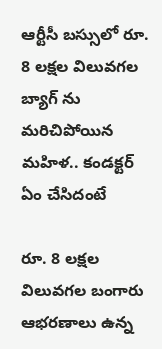ఆర్టీసీ బ‌స్సులో రూ. 8 ల‌క్ష‌ల విలువ‌గ‌ల బ్యాగ్ ను మ‌రిచిపోయిన మ‌హిళ‌.. కండ‌క్ట‌ర్ ఏం చేసిదంటే

రూ. 8 ల‌క్ష‌ల విలువ‌గ‌ల బంగారు ఆభ‌ర‌ణాలు ఉన్న‌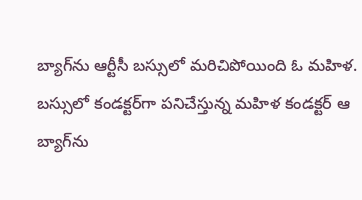బ్యాగ్‌ను ఆర్టీసీ బ‌స్సులో మ‌రిచిపోయింది ఓ మ‌హిళ‌. బ‌స్సులో కండ‌క్ట‌ర్‌గా ప‌నిచేస్తున్న మ‌హిళ కండ‌క్ట‌ర్ ఆ బ్యాగ్‌ను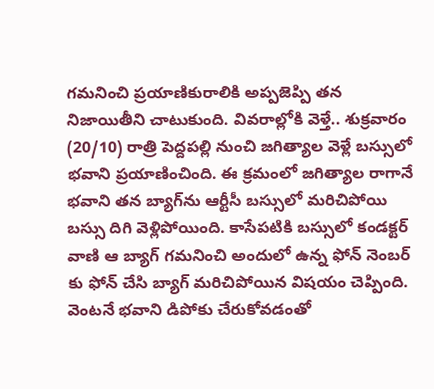గ‌మ‌నించి ప్ర‌యాణికురాలికి అప్ప‌జెప్పి త‌న నిజాయితీని చాటుకుంది. వివరాల్లోకి వెళ్తే.. శుక్ర‌వారం (20/10) రాత్రి పెద్ద‌ప‌ల్లి నుంచి జ‌గిత్యాల వెళ్లే బ‌స్సులో భ‌వాని ప్రయాణించింది. ఈ క్ర‌మంలో జ‌గిత్యాల రాగానే భ‌వాని త‌న బ్యాగ్‌ను ఆర్టీసీ బ‌స్సులో మ‌రిచిపోయి బ‌స్సు దిగి వెళ్లిపోయింది. కాసేప‌టికి బ‌స్సులో కండ‌క్ట‌ర్ వాణి ఆ బ్యాగ్ గ‌మ‌నించి అందులో ఉన్న ఫోన్ నెంబ‌ర్ కు ఫోన్ చేసి బ్యాగ్ మ‌రిచిపోయిన విష‌యం చెప్పింది. వెంట‌నే భ‌వాని డిపోకు చేరుకోవ‌డంతో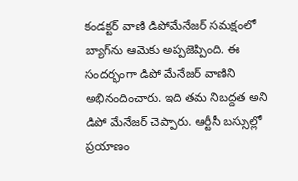కండ‌క్ట‌ర్ వాణి డిపోమేనేజ‌ర్ స‌మ‌క్షంలో బ్యాగ్‌ను ఆమెకు అప్ప‌జెప్పింది. ఈ సంద‌ర్భంగా డిపో మేనేజ‌ర్ వాణిని అభినందించారు. ఇది త‌మ నిబ‌ద్ద‌త అని డిపో మేనేజ‌ర్ చెప్పారు. ఆర్టీసీ బ‌స్సుల్లో ప్ర‌యాణం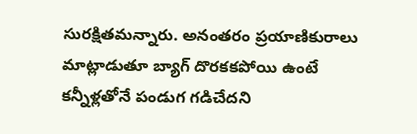సుర‌క్షిత‌మ‌న్నారు. అనంత‌రం ప్ర‌యాణికురాలు మాట్లాడుతూ బ్యాగ్ దొర‌క‌క‌పోయి ఉంటే క‌న్నీళ్ల‌తోనే పండుగ గ‌డిచేద‌ని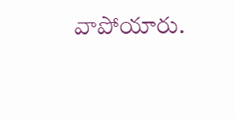వాపోయారు.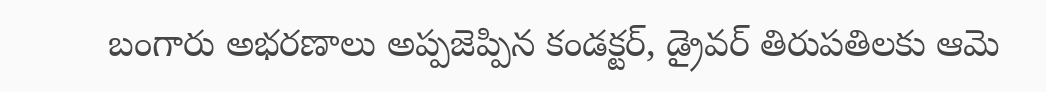బంగారు అభ‌రణాలు అప్ప‌జెప్పిన కండ‌క్ట‌ర్, డ్రైవ‌ర్ తిరుప‌తిల‌కు ఆమె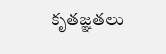కృత‌జ్ఞ‌త‌లు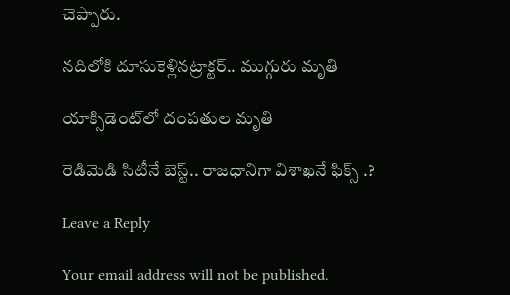చెప్పారు.

న‌దిలోకి దూసుకెళ్లినట్రాక్ట‌ర్.. ముగ్గురు మృతి

యాక్సిడెంట్‌లో దంపతుల మృతి

రెడిమెడి సిటీనే బెస్ట్.. రాజధానిగా విశాఖ‌నే ఫిక్స్ .?

Leave a Reply

Your email address will not be published.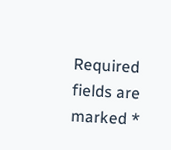Required fields are marked *